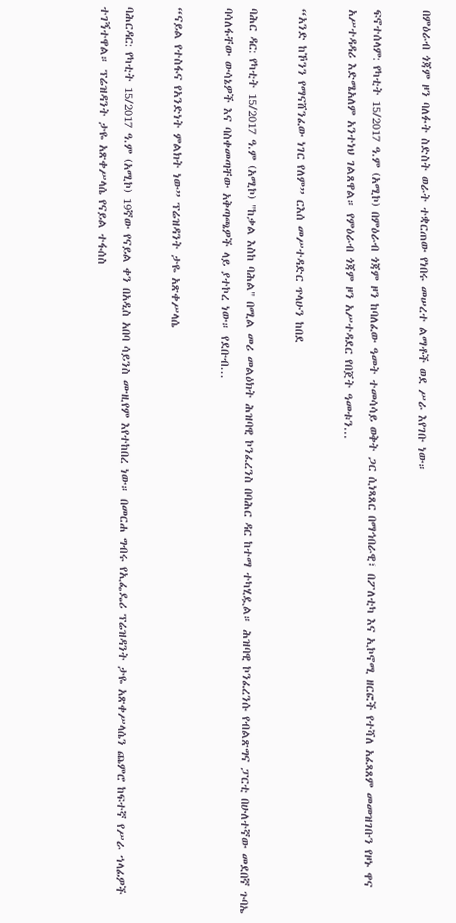በምዕራብ ጎጃም ዞን ባለፉት ስድስት ወራት ተቋርጠው የነበሩ መሠረተ ልማቶች ወደ ሥራ እየገቡ ነው።

ፍኖተሰላም: የካቲት 15/2017 ዓ.ም (አሚኮ) በምዕራብ ጎጃም ዞን ከባለፈው ዓመት ተመሳሳይ ወቅት ጋር ሲነጻጸር በማኅበራዊ፣ በፖለቲካ እና ኢኮኖሚ ዘርፎች የተሻለ አፈጻጸም መመዝገቡን የዞኑ ዋና አሥተዳዳሪ እድሜአለም አንተነህ ገልጸዋል። የምዕራብ ጎጃም ዞን አሥተዳደር የበጀት ዓመቱን...

“አንድ ከኾንን የማናሸንፈው ነገር የለም” ርእሰ መሥተዳድር ጥላሁን ከበደ

ባሕር ዳር: የካቲት 15/2017 ዓ.ም (አሚኮ) "ከቃል እስከ ባሕል" በሚል መሪ መልዕክት ሕዝባዊ ኮንፈረንስ በባሕር ዳር ከተማ ተካሂዷል። ሕዝባዊ ኮንፈረንሱ የብልጽግና ፓርቲ በሁለተኛው መደበኛ ጉባኤ ባሳለፋቸው ውሳኔዎች እና ባስቀመጣቸው አቅጣጫዎች ላይ ያተኮረ ነው። የደቡብ...

“ናይል የተስፋና የአንድነት ምልክት ነው” ፕሬዝዳንት ታዬ አጽቀሥላሴ

ባሕርዳር: የካቲት 15/2017 ዓ.ም (አሚኮ) 19ኛው የናይል ቀን በአዲስ አበባ ሳይንስ ሙዚየም እየተከበረ ነው። በመርሐ ግብሩ የኢፌዴሪ ፕሬዝዳንት ታዬ አጽቀሥላሴን ጨምሮ ከፍተኛ የሥራ ኀላፊዎች ተገኝተዋል። ፕሬዝዳንት ታዬ አጽቀሥላሴ የናይል ተፋሰስ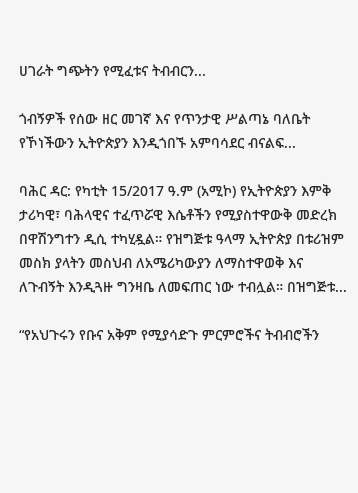ሀገራት ግጭትን የሚፈቱና ትብብርን...

ጎብኝዎች የሰው ዘር መገኛ እና የጥንታዊ ሥልጣኔ ባለቤት የኾነችውን ኢትዮጵያን እንዲጎበኙ አምባሳደር ብናልፍ...

ባሕር ዳር: የካቲት 15/2017 ዓ.ም (አሚኮ) የኢትዮጵያን እምቅ ታሪካዊ፣ ባሕላዊና ተፈጥሯዊ እሴቶችን የሚያስተዋውቅ መድረክ በዋሽንግተን ዲሲ ተካሂዷል። የዝግጅቱ ዓላማ ኢትዮጵያ በቱሪዝም መስክ ያላትን መስህብ ለአሜሪካውያን ለማስተዋወቅ እና ለጉብኝት እንዲጓዙ ግንዛቤ ለመፍጠር ነው ተብሏል። በዝግጅቱ...

“የአህጉሩን የቡና አቅም የሚያሳድጉ ምርምሮችና ትብብሮችን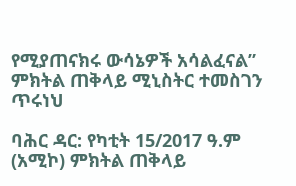የሚያጠናክሩ ውሳኔዎች አሳልፈናል” ምክትል ጠቅላይ ሚኒስትር ተመስገን ጥሩነህ

ባሕር ዳር: የካቲት 15/2017 ዓ.ም (አሚኮ) ምክትል ጠቅላይ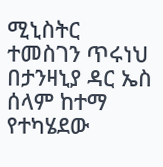ሚኒስትር ተመስገን ጥሩነህ በታንዛኒያ ዳር ኤስ ሰላም ከተማ የተካሄደው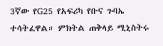3ኛው የG25 የአፍሪካ የቡና ጉባኤ ተሳትፈዋል። ምክትል ጠቅላይ ሚኒስትሩ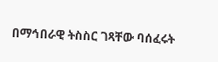በማኅበራዊ ትስስር ገጻቸው ባሰፈሩት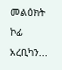መልዕክት ኮፊ አረቢካን...